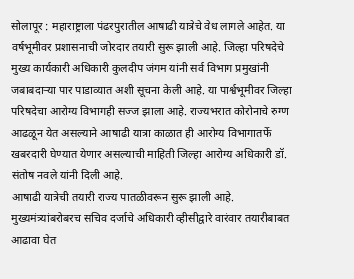सोलापूर : महाराष्ट्राला पंढरपुरातील आषाढी यात्रेचे वेध लागले आहेत. या वर्षभूमीवर प्रशासनाची जोरदार तयारी सुरू झाली आहे. जिल्हा परिषदेचे मुख्य कार्यकारी अधिकारी कुलदीप जंगम यांनी सर्व विभाग प्रमुखांनी जबाबदाऱ्या पार पाडाव्यात अशी सूचना केली आहे. या पार्श्वभूमीवर जिल्हा परिषदेचा आरोग्य विभागही सज्ज झाला आहे. राज्यभरात कोरोनाचे रुग्ण आढळून येत असल्याने आषाढी यात्रा काळात ही आरोग्य विभागातर्फे खबरदारी घेण्यात येणार असल्याची माहिती जिल्हा आरोग्य अधिकारी डॉ. संतोष नवले यांनी दिली आहे.
आषाढी यात्रेची तयारी राज्य पातळीवरून सुरू झाली आहे. मुख्यमंत्र्यांबरोबरच सचिव दर्जाचे अधिकारी व्हीसीद्वारे वारंवार तयारीबाबत आढावा घेत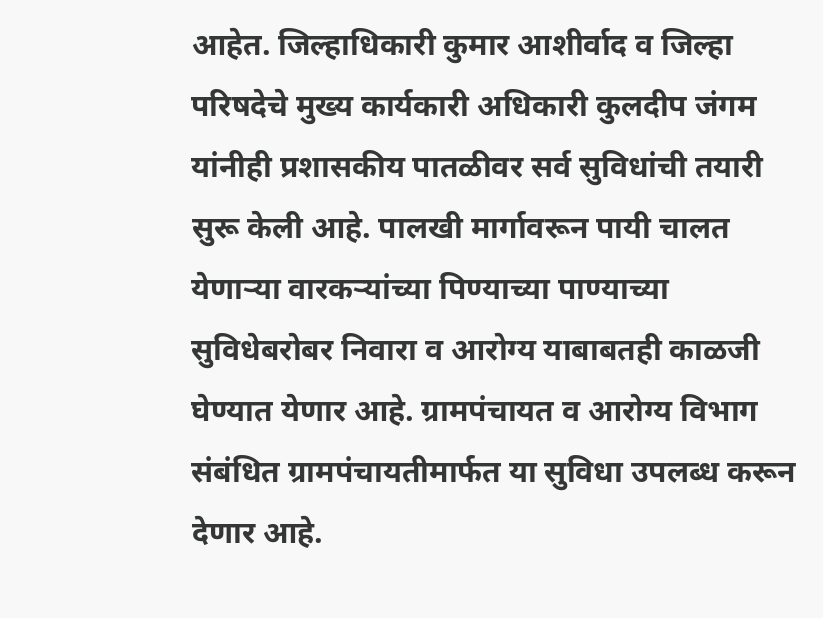आहेत. जिल्हाधिकारी कुमार आशीर्वाद व जिल्हा परिषदेचे मुख्य कार्यकारी अधिकारी कुलदीप जंगम यांनीही प्रशासकीय पातळीवर सर्व सुविधांची तयारी सुरू केली आहे. पालखी मार्गावरून पायी चालत येणाऱ्या वारकऱ्यांच्या पिण्याच्या पाण्याच्या सुविधेबरोबर निवारा व आरोग्य याबाबतही काळजी घेण्यात येणार आहे. ग्रामपंचायत व आरोग्य विभाग संबंधित ग्रामपंचायतीमार्फत या सुविधा उपलब्ध करून देणार आहे.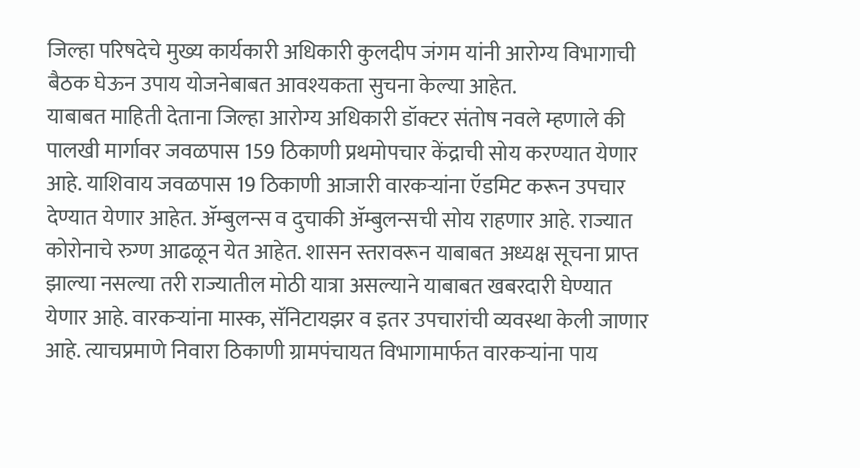जिल्हा परिषदेचे मुख्य कार्यकारी अधिकारी कुलदीप जंगम यांनी आरोग्य विभागाची बैठक घेऊन उपाय योजनेबाबत आवश्यकता सुचना केल्या आहेत.
याबाबत माहिती देताना जिल्हा आरोग्य अधिकारी डॉक्टर संतोष नवले म्हणाले की पालखी मार्गावर जवळपास 159 ठिकाणी प्रथमोपचार केंद्राची सोय करण्यात येणार आहे. याशिवाय जवळपास 19 ठिकाणी आजारी वारकऱ्यांना ऍडमिट करून उपचार देण्यात येणार आहेत. ॲम्बुलन्स व दुचाकी ॲम्बुलन्सची सोय राहणार आहे. राज्यात कोरोनाचे रुग्ण आढळून येत आहेत. शासन स्तरावरून याबाबत अध्यक्ष सूचना प्राप्त झाल्या नसल्या तरी राज्यातील मोठी यात्रा असल्याने याबाबत खबरदारी घेण्यात येणार आहे. वारकऱ्यांना मास्क, सॅनिटायझर व इतर उपचारांची व्यवस्था केली जाणार आहे. त्याचप्रमाणे निवारा ठिकाणी ग्रामपंचायत विभागामार्फत वारकऱ्यांना पाय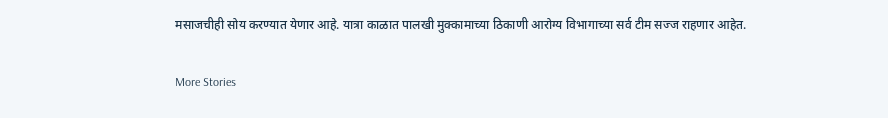मसाजचीही सोय करण्यात येणार आहे. यात्रा काळात पालखी मुक्कामाच्या ठिकाणी आरोग्य विभागाच्या सर्व टीम सज्ज राहणार आहेत.

More Stories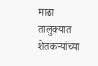माढा तालुक्यात शेतकऱ्यांच्या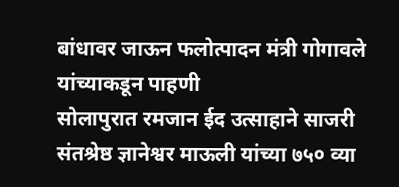बांधावर जाऊन फलोत्पादन मंत्री गोगावले यांच्याकडून पाहणी
सोलापुरात रमजान ईद उत्साहाने साजरी
संतश्रेष्ठ ज्ञानेश्वर माऊली यांच्या ७५० व्या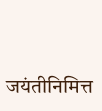जयंतीनिमित्त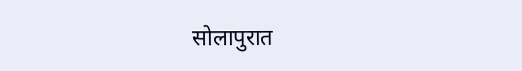सोलापुरात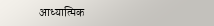आध्यात्मिक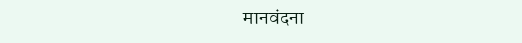मानवंदना